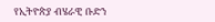የኢትዮጵያ ብሄራዊ ቡድን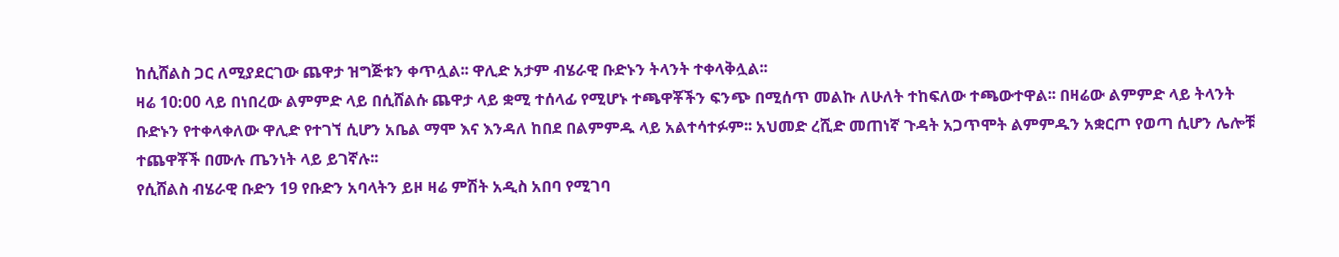ከሲሸልስ ጋር ለሚያደርገው ጨዋታ ዝግጅቱን ቀጥሏል፡፡ ዋሊድ አታም ብሄራዊ ቡድኑን ትላንት ተቀላቅሏል፡፡
ዛሬ 10:00 ላይ በነበረው ልምምድ ላይ በሲሸልሱ ጨዋታ ላይ ቋሚ ተሰላፊ የሚሆኑ ተጫዋቾችን ፍንጭ በሚሰጥ መልኩ ለሁለት ተከፍለው ተጫውተዋል፡፡ በዛሬው ልምምድ ላይ ትላንት ቡድኑን የተቀላቀለው ዋሊድ የተገኘ ሲሆን አቤል ማሞ እና እንዳለ ከበደ በልምምዱ ላይ አልተሳተፉም፡፡ አህመድ ረሺድ መጠነኛ ጉዳት አጋጥሞት ልምምዱን አቋርጦ የወጣ ሲሆን ሌሎቹ ተጨዋቾች በሙሉ ጤንነት ላይ ይገኛሉ፡፡
የሲሸልስ ብሄራዊ ቡድን 19 የቡድን አባላትን ይዞ ዛሬ ምሽት አዲስ አበባ የሚገባ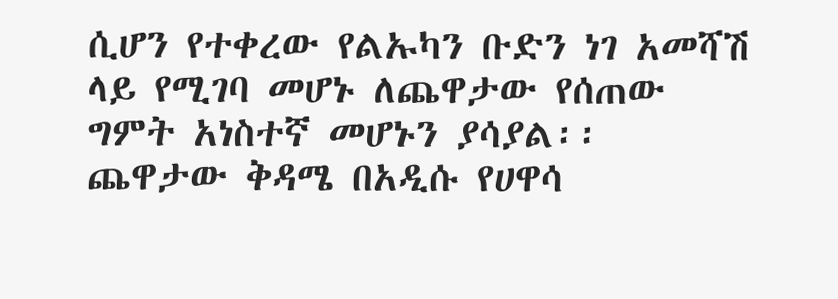ሲሆን የተቀረው የልኡካን ቡድን ነገ አመሻሽ ላይ የሚገባ መሆኑ ለጨዋታው የሰጠው ግምት አነስተኛ መሆኑን ያሳያል፡፡
ጨዋታው ቅዳሜ በአዲሱ የሀዋሳ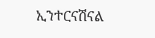ኢንተርናሽናል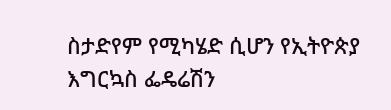ስታድየም የሚካሄድ ሲሆን የኢትዮጵያ እግርኳስ ፌዴሬሽን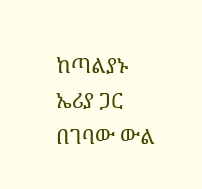ከጣልያኑ ኤሪያ ጋር በገባው ውል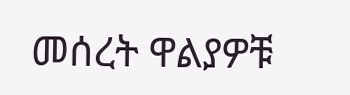መሰረት ዋልያዎቹ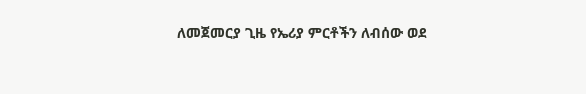ለመጀመርያ ጊዜ የኤሪያ ምርቶችን ለብሰው ወደ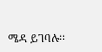ሜዳ ይገባሉ፡፡